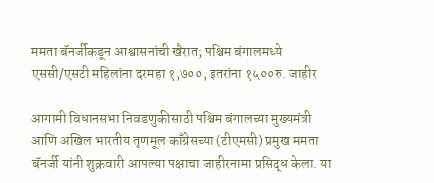ममता बॅनर्जीकडून आश्वासनांची खैरात; पश्चिम बंगालमध्ये एससी/एसटी महिलांना दरमहा १,७००, इतरांना १५००रु. जाहीर

आगामी विधानसभा निवडणुकीसाठी पश्चिम बंगालच्या मुख्यमंत्री आणि अखिल भारतीय तृणमूल काँग्रेसच्या (टीएमसी) प्रमुख ममता बॅनर्जी यांनी शुक्रवारी आपल्या पक्षाचा जाहीरनामा प्रसिद्ध केला. या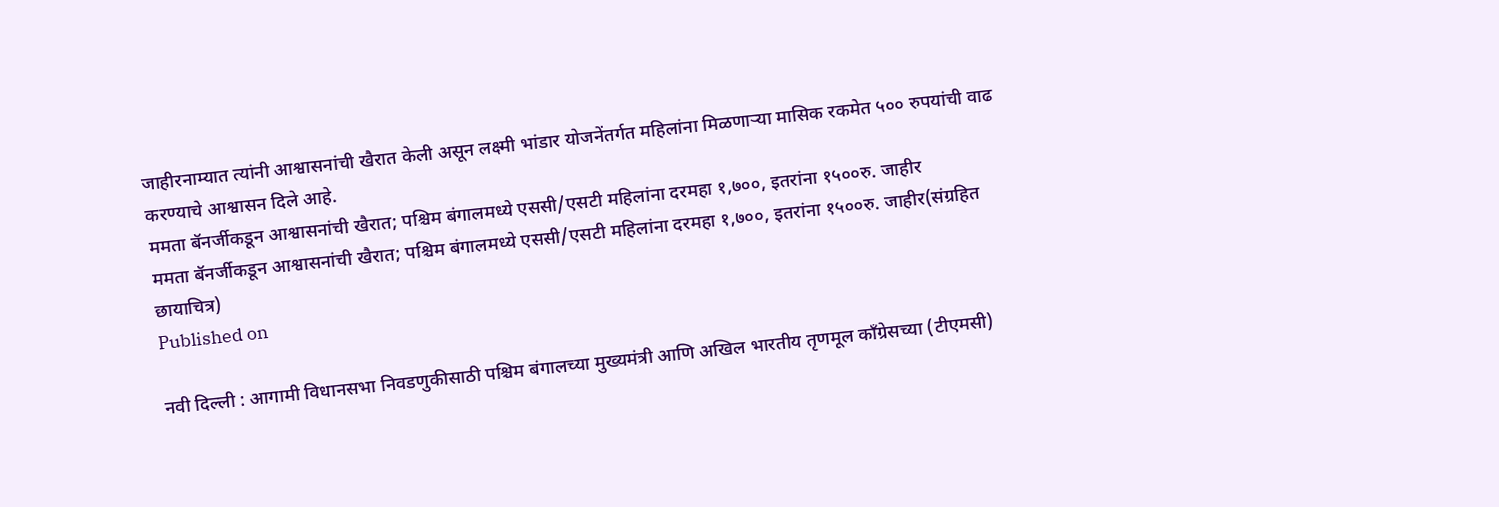जाहीरनाम्यात त्यांनी आश्वासनांची खैरात केली असून लक्ष्मी भांडार योजनेंतर्गत महिलांना मिळणाऱ्या मासिक रकमेत ५०० रुपयांची वाढ करण्याचे आश्वासन दिले आहे.
ममता बॅनर्जीकडून आश्वासनांची खैरात; पश्चिम बंगालमध्ये एससी/एसटी महिलांना दरमहा १,७००, इतरांना १५००रु. जाहीर
ममता बॅनर्जीकडून आश्वासनांची खैरात; पश्चिम बंगालमध्ये एससी/एसटी महिलांना दरमहा १,७००, इतरांना १५००रु. जाहीर(संग्रहित छायाचित्र)
Published on

नवी दिल्ली : आगामी विधानसभा निवडणुकीसाठी पश्चिम बंगालच्या मुख्यमंत्री आणि अखिल भारतीय तृणमूल काँग्रेसच्या (टीएमसी)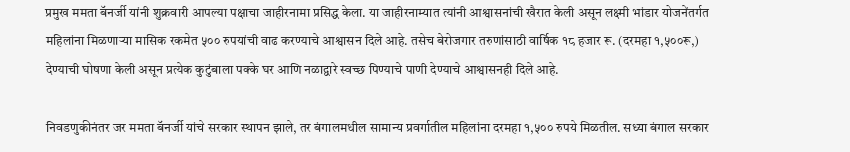प्रमुख ममता बॅनर्जी यांनी शुक्रवारी आपल्या पक्षाचा जाहीरनामा प्रसिद्ध केला. या जाहीरनाम्यात त्यांनी आश्वासनांची खैरात केली असून लक्ष्मी भांडार योजनेंतर्गत महिलांना मिळणाऱ्या मासिक रकमेत ५०० रुपयांची वाढ करण्याचे आश्वासन दिले आहे. तसेच बेरोजगार तरुणांसाठी वार्षिक १८ हजार रू. (दरमहा १,५००रू,) देण्याची घोषणा केली असून प्रत्येक कुटुंबाला पक्के घर आणि नळाद्वारे स्वच्छ पिण्याचे पाणी देण्याचे आश्वासनही दिले आहे.

निवडणुकीनंतर जर ममता बॅनर्जी यांचे सरकार स्थापन झाले, तर बंगालमधील सामान्य प्रवर्गातील महिलांना दरमहा १,५०० रुपये मिळतील. सध्या बंगाल सरकार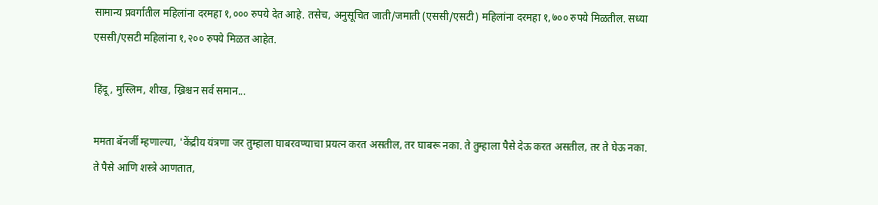सामान्य प्रवर्गातील महिलांना दरमहा १,००० रुपये देत आहे. तसेच, अनुसूचित जाती/जमाती (एससी/एसटी) महिलांना दरमहा १,७०० रुपये मिळतील. सध्या एससी/एसटी महिलांना १,२०० रुपये मिळत आहेत.

हिंदू, मुस्लिम, शीख, ख्रिश्चन सर्व समान...

ममता बॅनर्जी म्हणाल्या, 'केंद्रीय यंत्रणा जर तुम्हाला घाबरवण्याचा प्रयत्न करत असतील, तर घाबरू नका. ते तुम्हाला पैसे देऊ करत असतील, तर ते घेऊ नका. ते पैसे आणि शस्त्रे आणतात,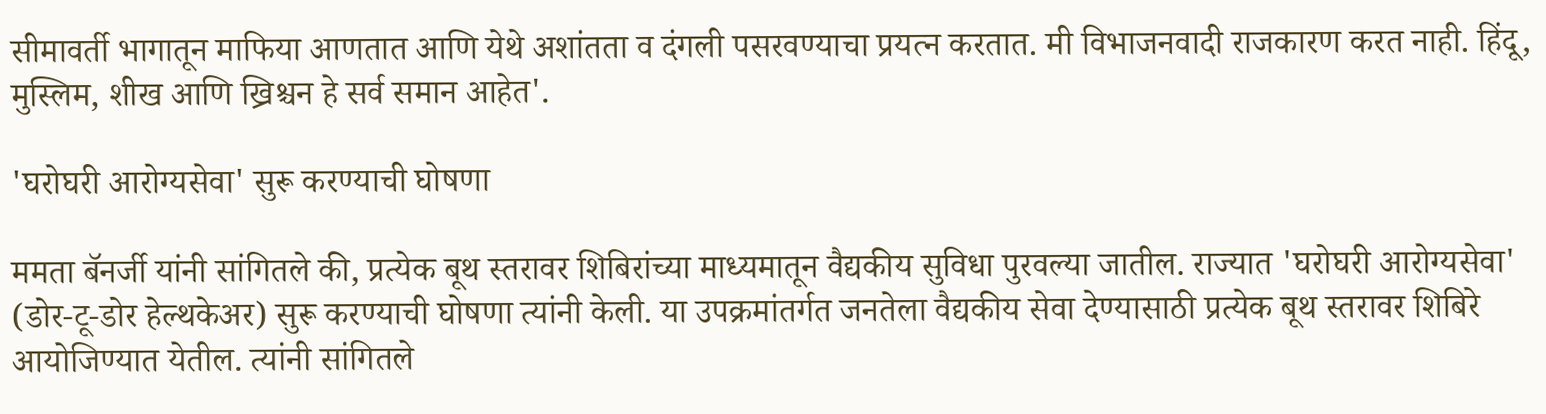सीमावर्ती भागातून माफिया आणतात आणि येथे अशांतता व दंगली पसरवण्याचा प्रयत्न करतात. मी विभाजनवादी राजकारण करत नाही. हिंदू, मुस्लिम, शीख आणि ख्रिश्चन हे सर्व समान आहेत'.

'घरोघरी आरोग्यसेवा' सुरू करण्याची घोषणा

ममता बॅनर्जी यांनी सांगितले की, प्रत्येक बूथ स्तरावर शिबिरांच्या माध्यमातून वैद्यकीय सुविधा पुरवल्या जातील. राज्यात 'घरोघरी आरोग्यसेवा' (डोर-टू-डोर हेल्थकेअर) सुरू करण्याची घोषणा त्यांनी केली. या उपक्रमांतर्गत जनतेला वैद्यकीय सेवा देण्यासाठी प्रत्येक बूथ स्तरावर शिबिरे आयोजिण्यात येतील. त्यांनी सांगितले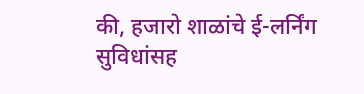की, हजारो शाळांचे ई-लर्निंग सुविधांसह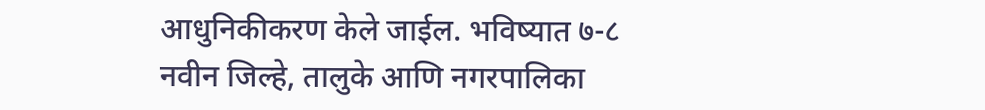आधुनिकीकरण केले जाईल. भविष्यात ७-८ नवीन जिल्हे, तालुके आणि नगरपालिका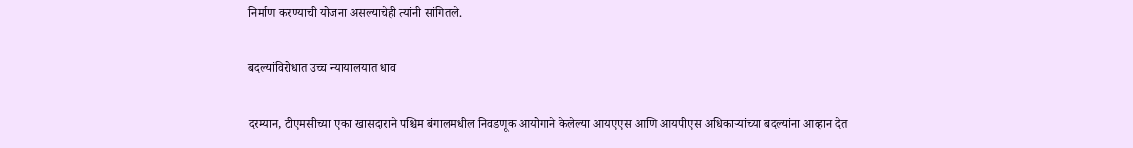निर्माण करण्याची योजना असल्याचेही त्यांनी सांगितले.

बदल्यांविरोधात उच्च न्यायालयात धाव

दरम्यान, टीएमसीच्या एका खासदाराने पश्चिम बंगालमधील निवडणूक आयोगाने केलेल्या आयएएस आणि आयपीएस अधिकाऱ्यांच्या बदल्यांना आव्हान देत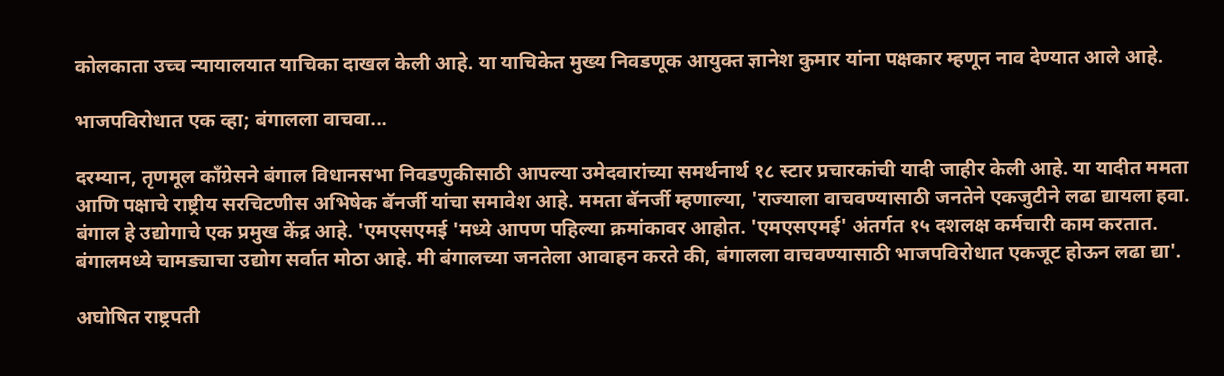कोलकाता उच्च न्यायालयात याचिका दाखल केली आहे. या याचिकेत मुख्य निवडणूक आयुक्त ज्ञानेश कुमार यांना पक्षकार म्हणून नाव देण्यात आले आहे.

भाजपविरोधात एक व्हा; बंगालला वाचवा...

दरम्यान, तृणमूल काँग्रेसने बंगाल विधानसभा निवडणुकीसाठी आपल्या उमेदवारांच्या समर्थनार्थ १८ स्टार प्रचारकांची यादी जाहीर केली आहे. या यादीत ममता आणि पक्षाचे राष्ट्रीय सरचिटणीस अभिषेक बॅनर्जी यांचा समावेश आहे. ममता बॅनर्जी म्हणाल्या, 'राज्याला वाचवण्यासाठी जनतेने एकजुटीने लढा द्यायला हवा. बंगाल हे उद्योगाचे एक प्रमुख केंद्र आहे. 'एमएसएमई 'मध्ये आपण पहिल्या क्रमांकावर आहोत. 'एमएसएमई' अंतर्गत १५ दशलक्ष कर्मचारी काम करतात. बंगालमध्ये चामड्याचा उद्योग सर्वात मोठा आहे. मी बंगालच्या जनतेला आवाहन करते की, बंगालला वाचवण्यासाठी भाजपविरोधात एकजूट होऊन लढा द्या'.

अघोषित राष्ट्रपती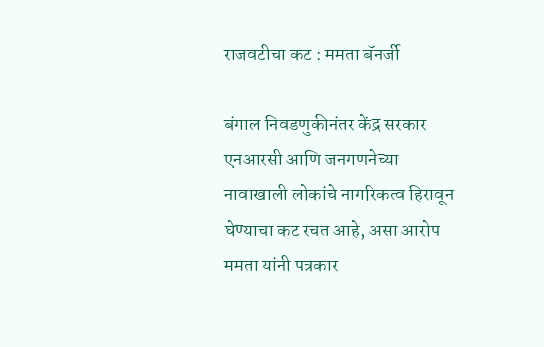राजवटीचा कट : ममता बॅनर्जी

बंगाल निवडणुकीनंतर केंद्र सरकार एनआरसी आणि जनगणनेच्या नावाखाली लोकांचे नागरिकत्व हिरावून घेण्याचा कट रचत आहे, असा आरोप ममता यांनी पत्रकार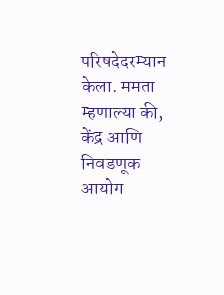परिषदेदरम्यान केला. ममता म्हणाल्या की, केंद्र आणि निवडणूक आयोग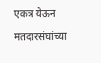एकत्र येऊन मतदारसंघांच्या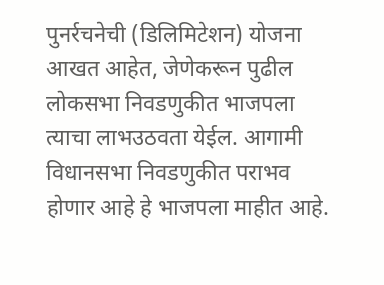पुनर्रचनेची (डिलिमिटेशन) योजना आखत आहेत, जेणेकरून पुढील लोकसभा निवडणुकीत भाजपला त्याचा लाभउठवता येईल. आगामी विधानसभा निवडणुकीत पराभव होणार आहे हे भाजपला माहीत आहे.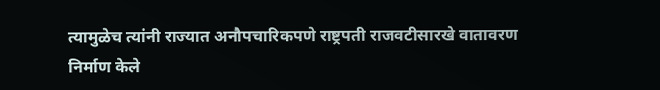त्यामुळेच त्यांनी राज्यात अनौपचारिकपणे राष्ट्रपती राजवटीसारखे वातावरण निर्माण केले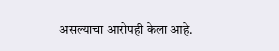असल्याचा आरोपही केला आहे.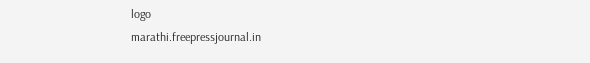logo
marathi.freepressjournal.in